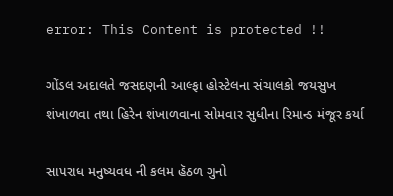error: This Content is protected !!

ગોંડલ અદાલતે જસદણની આલ્ફા હોસ્ટેલના સંચાલકો જયસુખ શંખાળવા તથા હિરેન શંખાળવાના સોમવાર સુધીના રિમાન્ડ મંજૂર કર્યા

સાપરાધ મનુષ્યવધ ની કલમ હૅઠળ ગુનો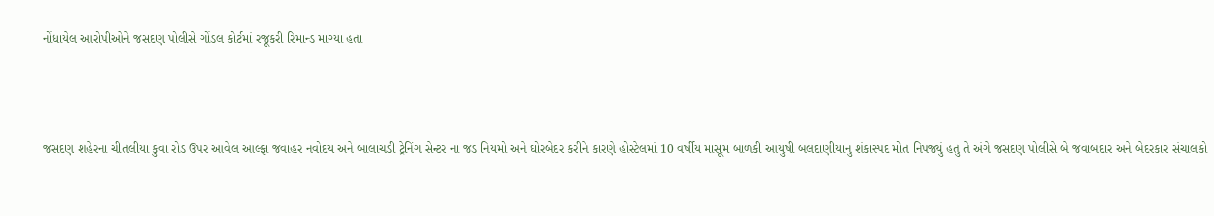નોંધાયેલ આરોપીઓને જસદણ પોલીસે ગોંડલ કોર્ટમાં રજૂકરી રિમાન્ડ માગ્યા હતા



જસદણ શહેરના ચીતલીયા કુવા રોડ ઉપર આવેલ આલ્ફા જવાહર નવોદય અને બાલાચડી ટ્રેનિંગ સેન્ટર ના જડ નિયમો અને ઘોરબેદર કરીને કારણે હોસ્ટેલમાં 10 વર્ષીય માસૂમ બાળકી આયુષી બલદાણીયાનુ શંકાસ્પદ મોત નિપજ્યું હતુ તે અંગે જસદણ પોલીસે બે જવાબદાર અને બેદરકાર સંચાલકો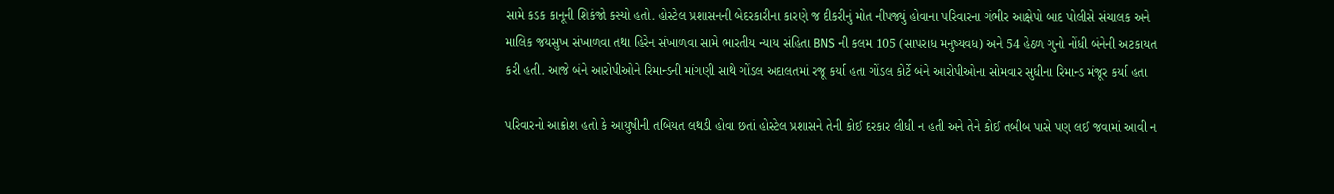સામે કડક કાનૂની શિકંજો કસ્યો હતો. હોસ્ટેલ પ્રશાસનની બેદરકારીના કારણે જ દીકરીનું મોત નીપજ્યું હોવાના પરિવારના ગંભીર આક્ષેપો બાદ પોલીસે સંચાલક અને માલિક જયસુખ સંખાળવા તથા હિરેન સંખાળવા સામે ભારતીય ન્યાય સંહિતા BNS ની કલમ 105 (સાપરાધ મનુષ્યવધ) અને 54 હેઠળ ગુનો નોંધી બંનેની અટકાયત કરી હતી. આજે બંને આરોપીઓને રિમાન્ડની માંગણી સાથે ગોંડલ અદાલતમાં રજૂ કર્યા હતા ગોંડલ કોર્ટે બંને આરોપીઓના સોમવાર સુધીના રિમાન્ડ મંજૂર કર્યા હતા

પરિવારનો આક્રોશ હતો કે આયુષીની તબિયત લથડી હોવા છતાં હોસ્ટેલ પ્રશાસને તેની કોઈ દરકાર લીધી ન હતી અને તેને કોઈ તબીબ પાસે પણ લઈ જવામાં આવી ન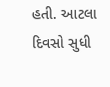હતી. આટલા દિવસો સુધી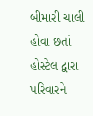બીમારી ચાલી હોવા છતાં હોસ્ટેલ દ્વારા પરિવારને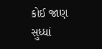કોઈ જાણ સુધ્ધાં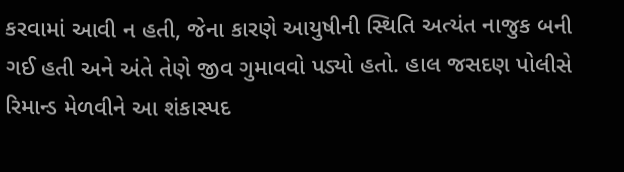કરવામાં આવી ન હતી, જેના કારણે આયુષીની સ્થિતિ અત્યંત નાજુક બની ગઈ હતી અને અંતે તેણે જીવ ગુમાવવો પડ્યો હતો. હાલ જસદણ પોલીસે રિમાન્ડ મેળવીને આ શંકાસ્પદ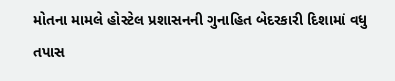મોતના મામલે હોસ્ટેલ પ્રશાસનની ગુનાહિત બેદરકારી દિશામાં વધુ તપાસ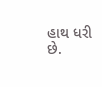હાથ ધરી છે.